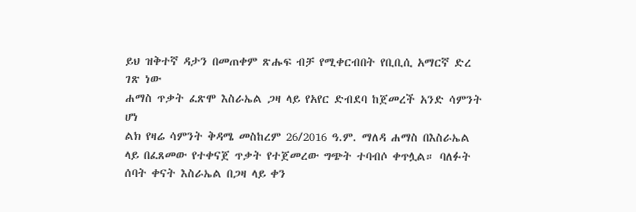ይህ ዝቅተኛ ዳታን በመጠቀም ጽሑፍ ብቻ የሚቀርብበት የቢቢሲ አማርኛ ድረ ገጽ ነው
ሐማስ ጥቃት ፈጽሞ እስራኤል ጋዛ ላይ የአየር ድብደባ ከጀመረች አንድ ሳምንት ሆነ
ልክ የዛሬ ሳምንት ቅዳሜ መስከረም 26/2016 ዓ.ም. ማለዳ ሐማስ በእስራኤል ላይ በፈጸመው የተቀናጀ ጥቃት የተጀመረው ግጭት ተባብሶ ቀጥሏል። ባለፉት ሰባት ቀናት እስራኤል በጋዛ ላይ ቀን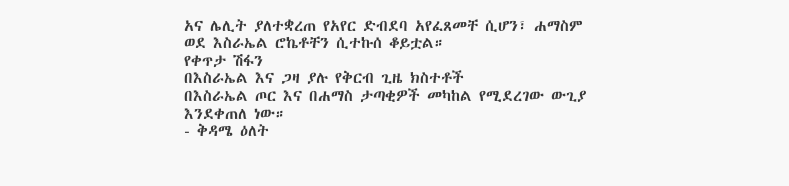አና ሌሊት ያለተቋረጠ የአየር ድብደባ አየፈጸመቸ ሲሆን፣ ሐማስም ወደ እስራኤል ሮኬቶቸን ሲተኩሰ ቆይቷል።
የቀጥታ ሽፋን
በእስራኤል እና ጋዛ ያሉ የቅርብ ጊዜ ክስተቶች
በእስራኤል ጦር እና በሐማስ ታጣቂዎች መካከል የሚደረገው ውጊያ እንደቀጠለ ነው።
- ቅዳሜ ዕለት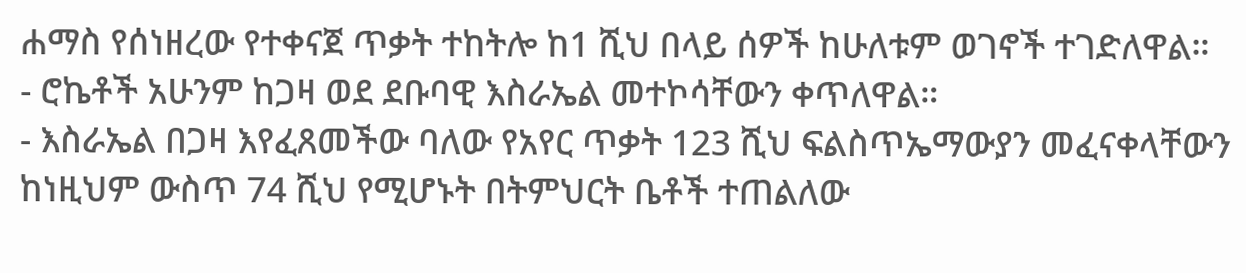ሐማስ የሰነዘረው የተቀናጀ ጥቃት ተከትሎ ከ1 ሺህ በላይ ሰዎች ከሁለቱም ወገኖች ተገድለዋል።
- ሮኬቶች አሁንም ከጋዛ ወደ ደቡባዊ እስራኤል መተኮሳቸውን ቀጥለዋል።
- እስራኤል በጋዛ እየፈጸመችው ባለው የአየር ጥቃት 123 ሺህ ፍልስጥኤማውያን መፈናቀላቸውን ከነዚህም ውስጥ 74 ሺህ የሚሆኑት በትምህርት ቤቶች ተጠልለው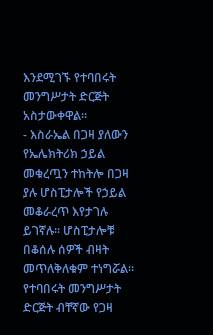እንደሚገኙ የተባበሩት መንግሥታት ድርጅት አስታውቀዋል።
- እስራኤል በጋዛ ያለውን የኤሌክትሪክ ኃይል መቁረጧን ተከትሎ በጋዛ ያሉ ሆስፒታሎች የኃይል መቆራረጥ እየታገሉ ይገኛሉ። ሆስፒታሎቹ በቆሰሉ ሰዎች ብዛት መጥለቅለቁም ተነግሯል። የተባበሩት መንግሥታት ድርጅት ብቸኛው የጋዛ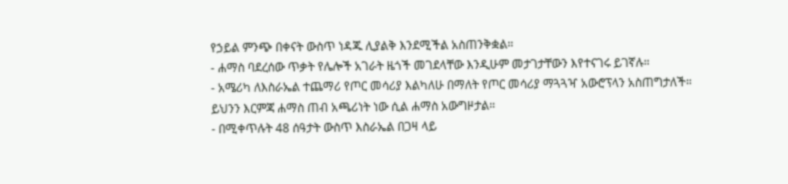የኃይል ምንጭ በቀናት ውስጥ ነዳጁ ሊያልቅ እንደሚችል አስጠንቅቋል።
- ሐማስ ባደረሰው ጥቃት የሌሎች አገራት ዜጎች መገደላቸው እንዲሁም መታገታቸውን እየተናገሩ ይገኛሉ።
- አሜሪካ ለእስራኤል ተጨማሪ የጦር መሳሪያ እልካለሁ በማለት የጦር መሳሪያ ማጓጓዣ አውሮፕላን አስጠግታለች። ይህንን እርምጃ ሐማስ ጠብ አጫሪነት ነው ሲል ሐማስ አውግዞታል።
- በሚቀጥሉት 48 ሰዓታት ውስጥ እስራኤል በጋዛ ላይ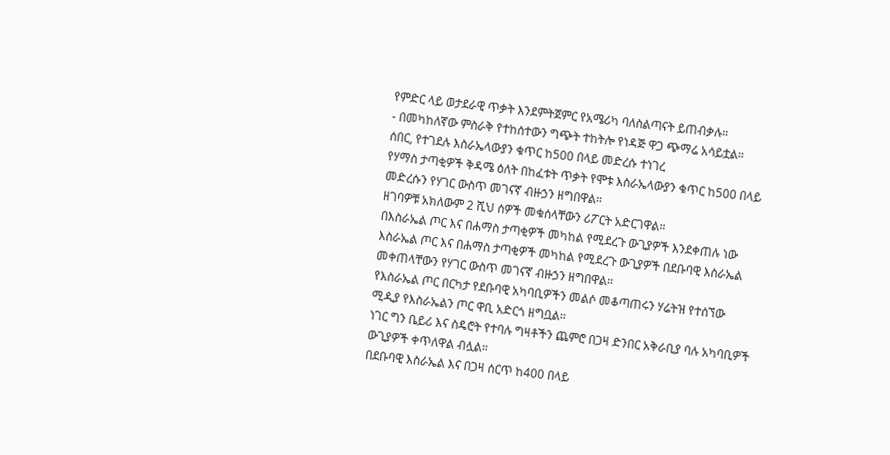የምድር ላይ ወታደራዊ ጥቃት እንደምትጀምር የአሜሪካ ባለስልጣናት ይጠብቃሉ።
- በመካከለኛው ምስራቅ የተከሰተውን ግጭት ተከትሎ የነዳጅ ዋጋ ጭማሬ አሳይቷል።
ሰበር, የተገደሉ እስራኤላውያን ቁጥር ከ500 በላይ መድረሱ ተነገረ
የሃማስ ታጣቂዎች ቅዳሜ ዕለት በከፈቱት ጥቃት የሞቱ እስራኤላውያን ቁጥር ከ500 በላይ መድረሱን የሃገር ውስጥ መገናኛ ብዙኃን ዘግበዋል።
ዘገባዎቹ አክለውም 2 ሺህ ሰዎች መቁሰላቸውን ሪፖርት አድርገዋል።
በእስራኤል ጦር እና በሐማስ ታጣቂዎች መካከል የሚደረጉ ውጊያዎች እንደቀጠሉ ነው
እስራኤል ጦር እና በሐማስ ታጣቂዎች መካከል የሚደረጉ ውጊያዎች በደቡባዊ እስራኤል መቀጠላቸውን የሃገር ውስጥ መገናኛ ብዙኃን ዘግበዋል።
የእስራኤል ጦር በርካታ የደቡባዊ አካባቢዎችን መልሶ መቆጣጠሩን ሃሬትዝ የተሰኘው ሚዲያ የእስራኤልን ጦር ዋቢ አድርጎ ዘግቧል።
ነገር ግን ቤይሪ እና ስዴሮት የተባሉ ግዛቶችን ጨምሮ በጋዛ ድንበር አቅራቢያ ባሉ አካባቢዎች ውጊያዎች ቀጥለዋል ብሏል።
በደቡባዊ እስራኤል እና በጋዛ ሰርጥ ከ400 በላይ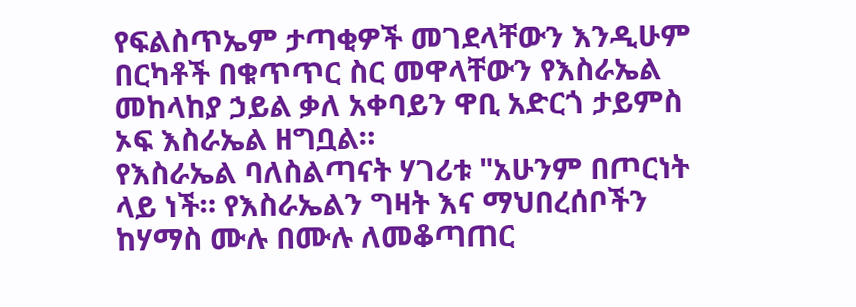የፍልስጥኤም ታጣቂዎች መገደላቸውን እንዲሁም በርካቶች በቁጥጥር ስር መዋላቸውን የእስራኤል መከላከያ ኃይል ቃለ አቀባይን ዋቢ አድርጎ ታይምስ ኦፍ እስራኤል ዘግቧል።
የእስራኤል ባለስልጣናት ሃገሪቱ "አሁንም በጦርነት ላይ ነች። የእስራኤልን ግዛት እና ማህበረሰቦችን ከሃማስ ሙሉ በሙሉ ለመቆጣጠር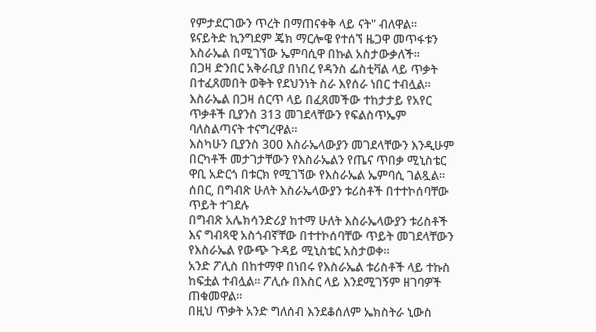የምታደርገውን ጥረት በማጠናቀቅ ላይ ናት" ብለዋል።
ዩናይትድ ኪንግደም ጄክ ማርሎዌ የተሰኘ ዜጋዋ መጥፋቱን እስራኤል በሚገኘው ኤምባሲዋ በኩል አስታውቃለች።
በጋዛ ድንበር አቅራቢያ በነበረ የዳንስ ፌስቲቫል ላይ ጥቃት በተፈጸመበት ወቅት የደህንነት ስራ እየሰራ ነበር ተብሏል።
እስራኤል በጋዛ ሰርጥ ላይ በፈጸመችው ተከታታይ የአየር ጥቃቶች ቢያንስ 313 መገደላቸውን የፍልስጥኤም ባለስልጣናት ተናግረዋል።
እስካሁን ቢያንስ 300 እስራኤላውያን መገደላቸውን እንዲሁም በርካቶች መታገታቸውን የእስራኤልን የጤና ጥበቃ ሚኒስቴር ዋቢ አድርጎ በቱርክ የሚገኘው የእስራኤል ኤምባሲ ገልጿል።
ሰበር, በግብጽ ሁለት እስራኤላውያን ቱሪስቶች በተተኮሰባቸው ጥይት ተገደሉ
በግብጽ አሌክሳንድሪያ ከተማ ሁለት እስራኤላውያን ቱሪስቶች እና ግብጻዊ አስጎብኛቸው በተተኮሰባቸው ጥይት መገደላቸውን የእስራኤል የውጭ ጉዳይ ሚኒስቴር አስታወቀ።
አንድ ፖሊስ በከተማዋ በነበሩ የእስራኤል ቱሪስቶች ላይ ተኩስ ከፍቷል ተብሏል። ፖሊሱ በእስር ላይ እንደሚገኝም ዘገባዎች ጠቁመዋል።
በዚህ ጥቃት አንድ ግለሰብ እንደቆሰለም ኤክስትራ ኒውስ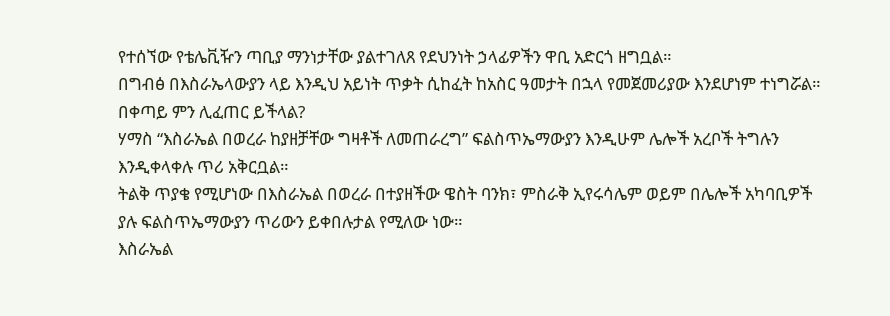የተሰኘው የቴሌቪዥን ጣቢያ ማንነታቸው ያልተገለጸ የደህንነት ኃላፊዎችን ዋቢ አድርጎ ዘግቧል።
በግብፅ በእስራኤላውያን ላይ እንዲህ አይነት ጥቃት ሲከፈት ከአስር ዓመታት በኋላ የመጀመሪያው እንደሆነም ተነግሯል።
በቀጣይ ምን ሊፈጠር ይችላል?
ሃማስ “እስራኤል በወረራ ከያዘቻቸው ግዛቶች ለመጠራረግ” ፍልስጥኤማውያን እንዲሁም ሌሎች አረቦች ትግሉን እንዲቀላቀሉ ጥሪ አቅርቧል።
ትልቅ ጥያቄ የሚሆነው በእስራኤል በወረራ በተያዘችው ዌስት ባንክ፣ ምስራቅ ኢየሩሳሌም ወይም በሌሎች አካባቢዎች ያሉ ፍልስጥኤማውያን ጥሪውን ይቀበሉታል የሚለው ነው።
እስራኤል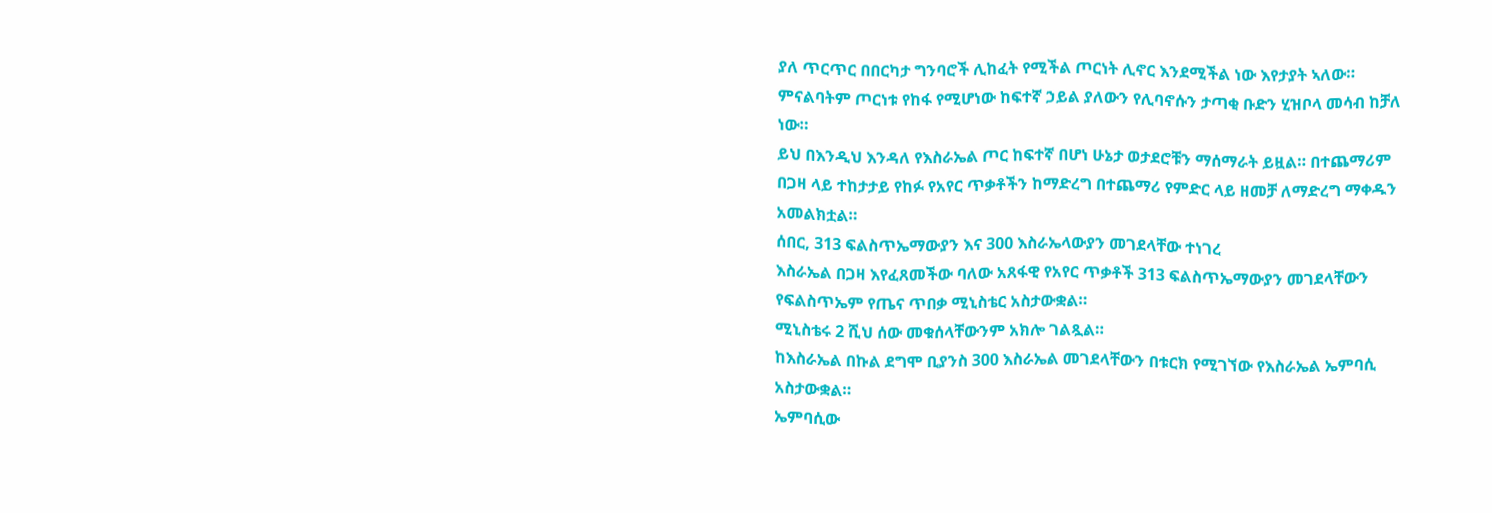ያለ ጥርጥር በበርካታ ግንባሮች ሊከፈት የሚችል ጦርነት ሊኖር እንደሚችል ነው እየታያት ኣለው። ምናልባትም ጦርነቱ የከፋ የሚሆነው ከፍተኛ ኃይል ያለውን የሊባኖሱን ታጣቂ ቡድን ሂዝቦላ መሳብ ከቻለ ነው።
ይህ በእንዲህ እንዳለ የእስራኤል ጦር ከፍተኛ በሆነ ሁኔታ ወታደሮቹን ማሰማራት ይዟል። በተጨማሪም በጋዛ ላይ ተከታታይ የከፉ የአየር ጥቃቶችን ከማድረግ በተጨማሪ የምድር ላይ ዘመቻ ለማድረግ ማቀዱን አመልክቷል።
ሰበር, 313 ፍልስጥኤማውያን እና 300 እስራኤላውያን መገደላቸው ተነገረ
እስራኤል በጋዛ እየፈጸመችው ባለው አጸፋዊ የአየር ጥቃቶች 313 ፍልስጥኤማውያን መገደላቸውን የፍልስጥኤም የጤና ጥበቃ ሚኒስቴር አስታውቋል።
ሚኒስቴሩ 2 ሺህ ሰው መቁሰላቸውንም አክሎ ገልጿል።
ከእስራኤል በኩል ደግሞ ቢያንስ 300 እስራኤል መገደላቸውን በቱርክ የሚገኘው የእስራኤል ኤምባሲ አስታውቋል።
ኤምባሲው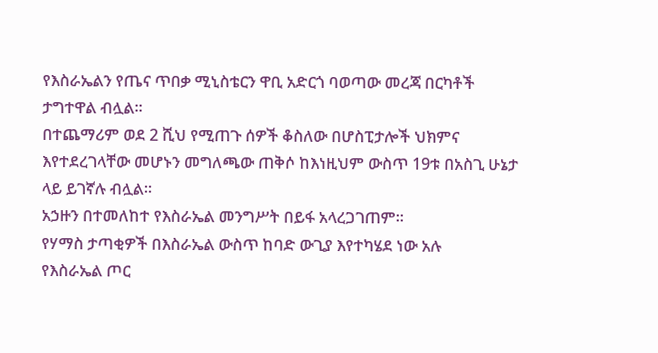የእስራኤልን የጤና ጥበቃ ሚኒስቴርን ዋቢ አድርጎ ባወጣው መረጃ በርካቶች ታግተዋል ብሏል።
በተጨማሪም ወደ 2 ሺህ የሚጠጉ ሰዎች ቆስለው በሆስፒታሎች ህክምና እየተደረገላቸው መሆኑን መግለጫው ጠቅሶ ከእነዚህም ውስጥ 19ቱ በአስጊ ሁኔታ ላይ ይገኛሉ ብሏል።
አኃዙን በተመለከተ የእስራኤል መንግሥት በይፋ አላረጋገጠም።
የሃማስ ታጣቂዎች በእስራኤል ውስጥ ከባድ ውጊያ እየተካሄደ ነው አሉ
የእስራኤል ጦር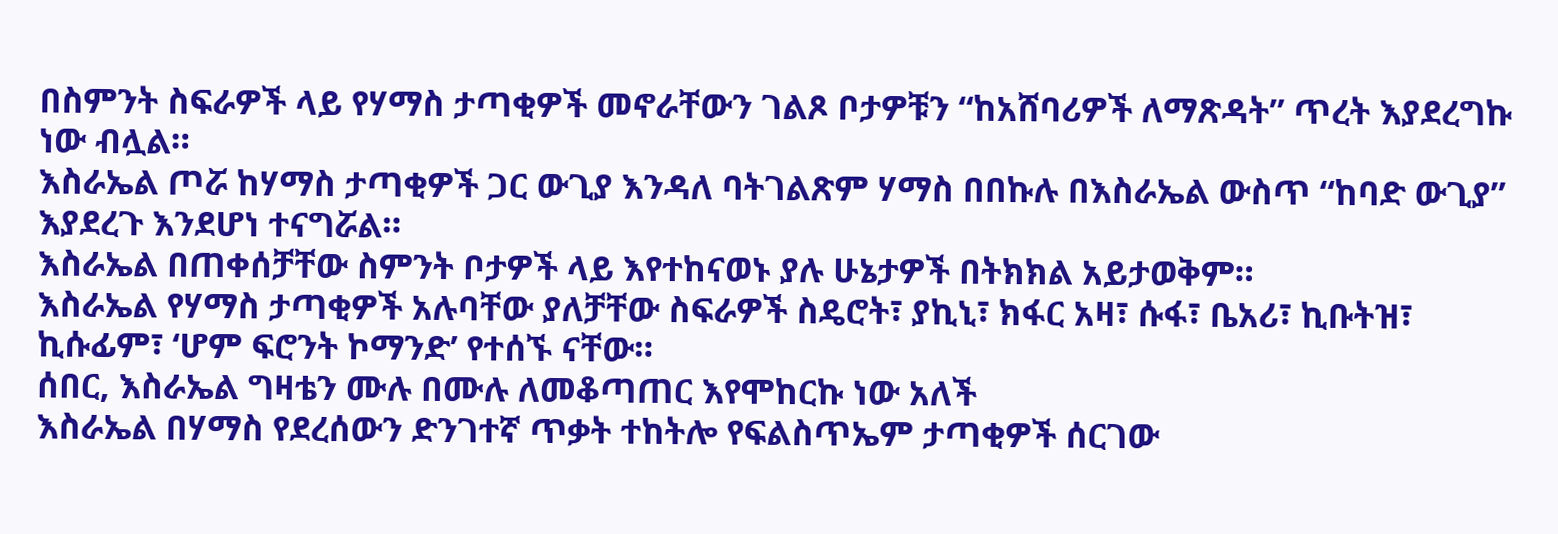በስምንት ስፍራዎች ላይ የሃማስ ታጣቂዎች መኖራቸውን ገልጾ ቦታዎቹን “ከአሸባሪዎች ለማጽዳት” ጥረት እያደረግኩ ነው ብሏል።
እስራኤል ጦሯ ከሃማስ ታጣቂዎች ጋር ውጊያ እንዳለ ባትገልጽም ሃማስ በበኩሉ በእስራኤል ውስጥ “ከባድ ውጊያ” እያደረጉ እንደሆነ ተናግሯል።
እስራኤል በጠቀሰቻቸው ስምንት ቦታዎች ላይ እየተከናወኑ ያሉ ሁኔታዎች በትክክል አይታወቅም።
እስራኤል የሃማስ ታጣቂዎች አሉባቸው ያለቻቸው ስፍራዎች ስዴሮት፣ ያኪኒ፣ ክፋር አዛ፣ ሱፋ፣ ቤአሪ፣ ኪቡትዝ፣ ኪሱፊም፣ ‘ሆም ፍሮንት ኮማንድ’ የተሰኙ ናቸው።
ሰበር, እስራኤል ግዛቴን ሙሉ በሙሉ ለመቆጣጠር እየሞከርኩ ነው አለች
እስራኤል በሃማስ የደረሰውን ድንገተኛ ጥቃት ተከትሎ የፍልስጥኤም ታጣቂዎች ሰርገው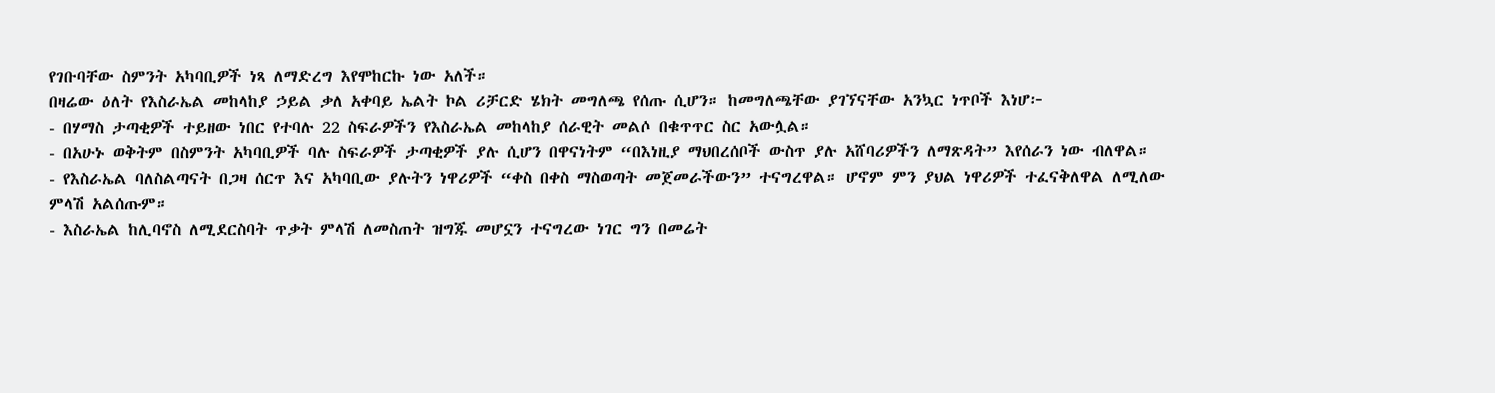የገቡባቸው ስምንት አካባቢዎች ነጻ ለማድረግ እየሞከርኩ ነው አለች።
በዛሬው ዕለት የእስራኤል መከላከያ ኃይል ቃለ አቀባይ ኤልት ኮል ሪቻርድ ሄክት መግለጫ የሰጡ ሲሆን። ከመግለጫቸው ያገኘናቸው አንኳር ነጥቦች እነሆ፦
- በሃማስ ታጣቂዎች ተይዘው ነበር የተባሉ 22 ስፍራዎችን የእስራኤል መከላከያ ሰራዊት መልሶ በቁጥጥር ስር አውሏል።
- በአሁኑ ወቅትም በስምንት አካባቢዎች ባሉ ስፍራዎች ታጣቂዎች ያሉ ሲሆን በዋናነትም “በእነዚያ ማህበረሰቦች ውስጥ ያሉ አሸባሪዎችን ለማጽዳት” እየሰራን ነው ብለዋል።
- የእስራኤል ባለስልጣናት በጋዛ ሰርጥ እና አካባቢው ያሉትን ነዋሪዎች “ቀስ በቀስ ማስወጣት መጀመራችውን” ተናግረዋል። ሆኖም ምን ያህል ነዋሪዎች ተፈናቅለዋል ለሚለው ምላሽ አልሰጡም።
- እስራኤል ከሊባኖስ ለሚደርስባት ጥቃት ምላሽ ለመስጠት ዝግጁ መሆኗን ተናግረው ነገር ግን በመሬት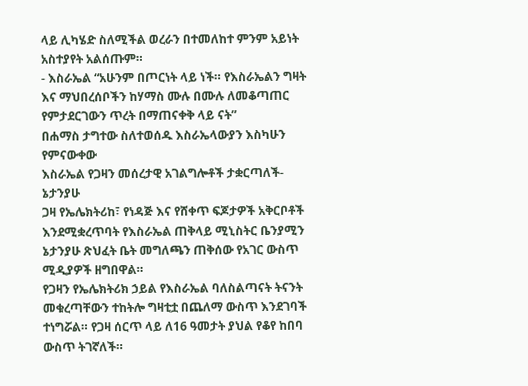ላይ ሊካሄድ ስለሚችል ወረራን በተመለከተ ምንም አይነት አስተያየት አልሰጡም።
- እስራኤል “አሁንም በጦርነት ላይ ነች። የእስራኤልን ግዛት እና ማህበረሰቦችን ከሃማስ ሙሉ በሙሉ ለመቆጣጠር የምታደርገውን ጥረት በማጠናቀቅ ላይ ናት”
በሐማስ ታግተው ስለተወሰዱ እስራኤላውያን እስካሁን የምናውቀው
እስራኤል የጋዛን መሰረታዊ አገልግሎቶች ታቋርጣለች- ኔታንያሁ
ጋዛ የኤሌክትሪከ፣ የነዳጅ እና የሸቀጥ ፍጆታዎች አቅርቦቶች እንደሚቋረጥባት የእስራኤል ጠቅላይ ሚኒስትር ቤንያሚን ኔታንያሁ ጽህፈት ቤት መግለጫን ጠቅሰው የአገር ውስጥ ሚዲያዎች ዘግበዋል።
የጋዛን የኤሌክትሪክ ኃይል የእስራኤል ባለስልጣናት ትናንት መቁረጣቸውን ተከትሎ ግዛቲቷ በጨለማ ውስጥ እንደገባች ተነግሯል። የጋዛ ሰርጥ ላይ ለ16 ዓመታት ያህል የቆየ ከበባ ውስጥ ትገኛለች።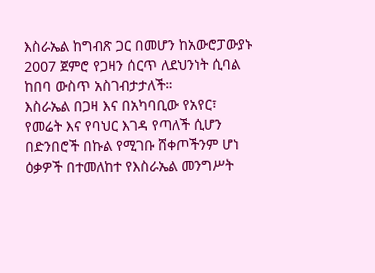እስራኤል ከግብጽ ጋር በመሆን ከአውሮፓውያኑ 2007 ጀምሮ የጋዛን ሰርጥ ለደህንነት ሲባል ከበባ ውስጥ አስገብታታለች።
እስራኤል በጋዛ እና በአካባቢው የአየር፣ የመሬት እና የባህር እገዳ የጣለች ሲሆን በድንበሮች በኩል የሚገቡ ሸቀጦችንም ሆነ ዕቃዎች በተመለከተ የእስራኤል መንግሥት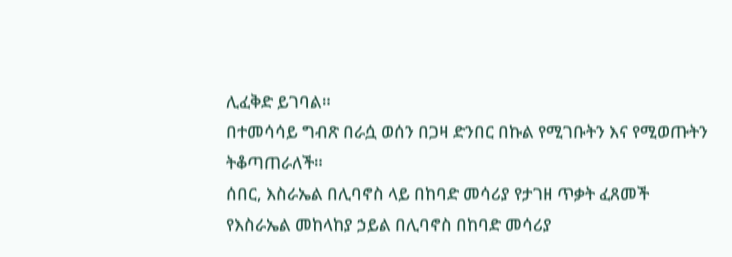ሊፈቅድ ይገባል።
በተመሳሳይ ግብጽ በራሷ ወሰን በጋዛ ድንበር በኩል የሚገቡትን እና የሚወጡትን ትቆጣጠራለች።
ሰበር, እስራኤል በሊባኖስ ላይ በከባድ መሳሪያ የታገዘ ጥቃት ፈጸመች
የእስራኤል መከላከያ ኃይል በሊባኖስ በከባድ መሳሪያ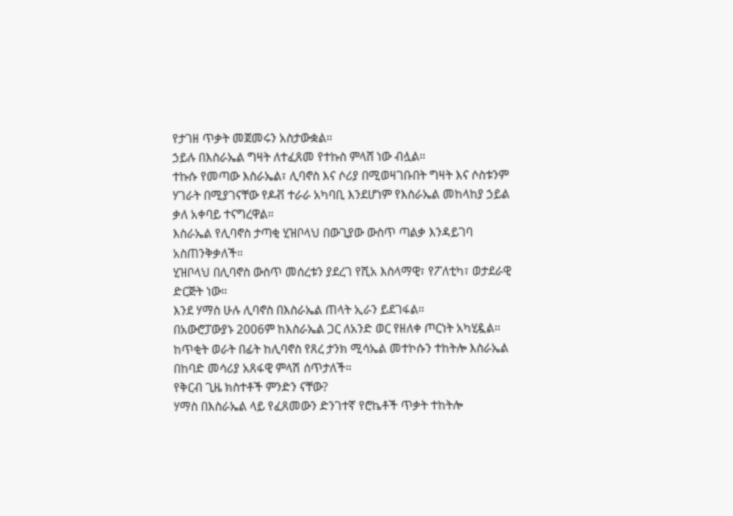የታገዘ ጥቃት መጀመሩን አስታውቋል።
ኃይሉ በእስራኤል ግዛት ለተፈጸመ የተኩስ ምላሸ ነው ብሏል።
ተኩሱ የመጣው እስራኤል፣ ሊባኖስ እና ሶሪያ በሚወዛገቡበት ግዛት እና ሶስቱንም ሃገራት በሚያገናቸው የዶቭ ተራራ አካባቢ እንደሆነም የእስራኤል መከላከያ ኃይል ቃለ አቀባይ ተናግረዋል።
እስራኤል የሊባኖስ ታጣቂ ሂዝቦላህ በውጊያው ውስጥ ጣልቃ እንዳይገባ አስጠንቅቃለች።
ሂዝቦላህ በሊባኖስ ውስጥ መሰረቱን ያደረገ የሺአ እስላማዊ፣ የፖለቲካ፣ ወታደራዊ ድርጅት ነው።
እንደ ሃማስ ሁሉ ሊባኖስ በእስራኤል ጠላት ኢራን ይደገፋል።
በአውሮፓውያኑ 2006ም ከእስራኤል ጋር ለአንድ ወር የዘለቀ ጦርነት አካሂዷል።
ከጥቂት ወራት በፊት ከሊባኖስ የጸረ ታንክ ሚሳኤል መተኮሱን ተከትሎ እስራኤል በከባድ መሳሪያ አጸፋዊ ምላሽ ሰጥታለች።
የቅርብ ጊዜ ክስተቶች ምንድን ናቸው?
ሃማስ በእስራኤል ላይ የፈጸመውን ድንገተኛ የሮኬቶች ጥቃት ተከትሎ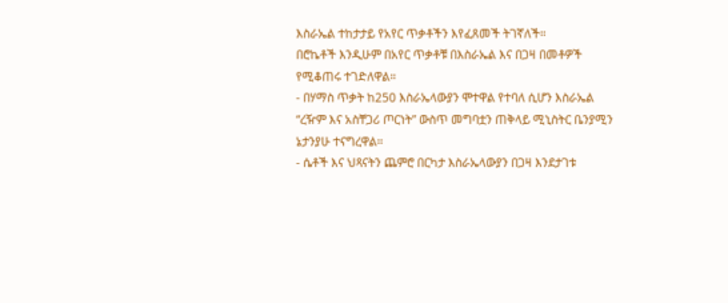እስራኤል ተከታታይ የአየር ጥቃቶችን እየፈጸመች ትገኛለች።
በሮኬቶች እንዲሁም በአየር ጥቃቶቹ በእስራኤል እና በጋዛ በመቶዎች የሚቆጠሩ ተገድለዋል።
- በሃማስ ጥቃት ከ250 እስራኤላውያን ሞተዋል የተባለ ሲሆን እስራኤል “ረዥም እና አስቸጋሪ ጦርነት” ውስጥ መግባቷን ጠቅላይ ሚኒስትር ቤንያሚን ኔታንያሁ ተናግረዋል።
- ሴቶች እና ህጻናትን ጨምሮ በርካታ እስራኤላውያን በጋዛ እንደታገቱ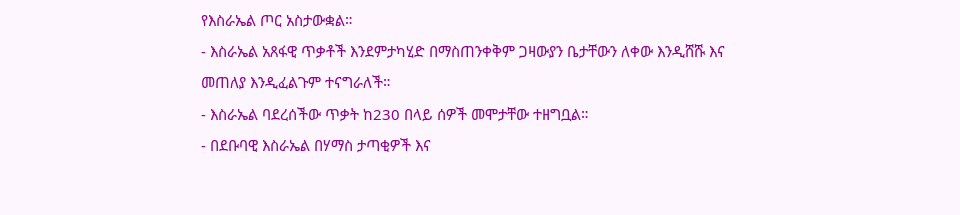የእስራኤል ጦር አስታውቋል።
- እስራኤል አጸፋዊ ጥቃቶች እንደምታካሂድ በማስጠንቀቅም ጋዛውያን ቤታቸውን ለቀው እንዲሸሹ እና መጠለያ እንዲፈልጉም ተናግራለች።
- እስራኤል ባደረሰችው ጥቃት ከ230 በላይ ሰዎች መሞታቸው ተዘግቧል።
- በደቡባዊ እስራኤል በሃማስ ታጣቂዎች እና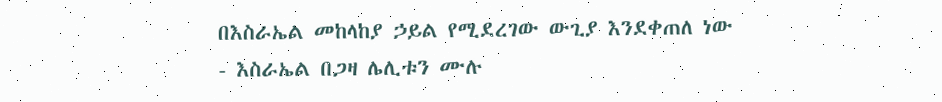በእስራኤል መከላከያ ኃይል የሚደረገው ውጊያ እንደቀጠለ ነው
- እስራኤል በጋዛ ሌሊቱን ሙሉ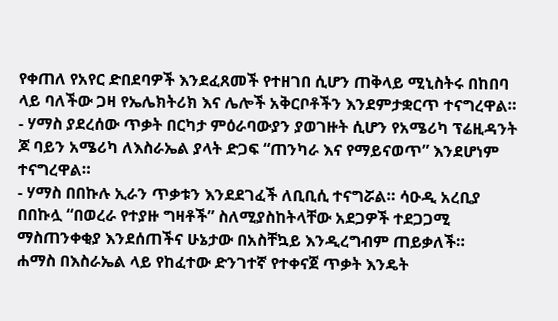የቀጠለ የአየር ድበደባዎች እንደፈጸመች የተዘገበ ሲሆን ጠቅላይ ሚኒስትሩ በከበባ ላይ ባለችው ጋዛ የኤሌክትሪክ እና ሌሎች አቅርቦቶችን እንደምታቋርጥ ተናግረዋል።
- ሃማስ ያደረሰው ጥቃት በርካታ ምዕራባውያን ያወገዙት ሲሆን የአሜሪካ ፕሬዚዳንት ጆ ባይን አሜሪካ ለእስራኤል ያላት ድጋፍ “ጠንካራ እና የማይናወጥ” እንደሆነም ተናግረዋል።
- ሃማስ በበኩሉ ኢራን ጥቃቱን እንደደገፈች ለቢቢሲ ተናግሯል። ሳዑዲ አረቢያ በበኩሏ “በወረራ የተያዙ ግዛቶች” ስለሚያስከትላቸው አደጋዎች ተደጋጋሚ ማስጠንቀቂያ እንደሰጠችና ሁኔታው በአስቸኳይ እንዲረግብም ጠይቃለች።
ሐማስ በእስራኤል ላይ የከፈተው ድንገተኛ የተቀናጀ ጥቃት እንዴት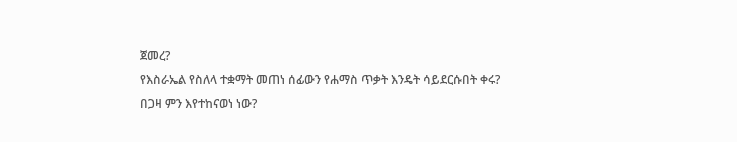ጀመረ?
የእስራኤል የስለላ ተቋማት መጠነ ሰፊውን የሐማስ ጥቃት እንዴት ሳይደርሱበት ቀሩ?
በጋዛ ምን እየተከናወነ ነው?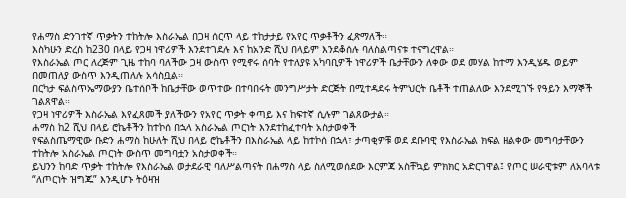የሐማስ ድንገተኛ ጥቃትን ተከትሎ እስራኤል በጋዛ ሰርጥ ላይ ተከታታይ የአየር ጥቃቶችን ፈጽማለች።
እስካሁን ድረስ ከ230 በላይ የጋዛ ነዋሪዎች እንደተገደሉ እና ከአንድ ሺህ በላይም እንደቆሰሉ ባለስልጣናቱ ተናግረዋል።
የእስራኤል ጦር ለረጅም ጊዜ ተከባ ባለችው ጋዛ ውስጥ የሚኖሩ ሰባት የተለያዩ አካባቢዎች ነዋሪዎች ቤታቸውን ለቀው ወደ መሃል ከተማ እንዲሄዱ ወይም በመጠለያ ውስጥ እንዲጠለሉ አሳስቧል።
በርካታ ፍልስጥኤማውያን ቤተሰቦች ከቤታቸው ወጥተው በተባበሩት መንግሥታት ድርጅት በሚተዳደሩ ትምህርት ቤቶች ተጠልለው እንደሚገኙ የዓይን እማኞች ገልጸዋል።
የጋዛ ነዋሪዎች እስራኤል እየፈጸመች ያለችውን የአየር ጥቃት ቀጣይ እና ከፍተኛ ሲሉም ገልጸውታል።
ሐማስ ከ2 ሺህ በላይ ሮኬቶችን ከተኮሰ በኋላ አስራኤል ጦርነት እንደተከፈተባት አስታወቀች
የፍልስጤማዊው ቡድን ሐማስ ከሁለት ሺህ በላይ ሮኬቶችን በእስራኤል ላይ ከተኮሰ በኋላ፣ ታጣቂዎቹ ወደ ደቡባዊ የእስራኤል ክፍል ዘልቀው መግባታቸውን ተከትሎ አስራኤል ጦርነት ውስጥ መግባቷን አስታወቀች።
ይህንን ከባድ ጥቃት ተከትሎ የእስራኤል ወታደራዊ ባለሥልጣናት በሐማስ ላይ ስለሚወሰደው እርምጃ አስቸኳይ ምክክር አድርገዋል፤ የጦር ሠራዊቱም ለአባላቱ “ለጦርነት ዝግጁ” እንዲሆኑ ትዕዛዝ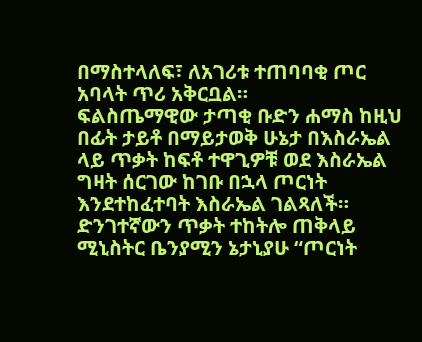በማስተላለፍ፣ ለአገሪቱ ተጠባባቂ ጦር አባላት ጥሪ አቅርቧል።
ፍልስጤማዊው ታጣቂ ቡድን ሐማስ ከዚህ በፊት ታይቶ በማይታወቅ ሁኔታ በእስራኤል ላይ ጥቃት ከፍቶ ተዋጊዎቹ ወደ እስራኤል ግዛት ሰርገው ከገቡ በኋላ ጦርነት እንደተከፈተባት እስራኤል ገልጻለች።
ድንገተኛውን ጥቃት ተከትሎ ጠቅላይ ሚኒስትር ቤንያሚን ኔታኒያሁ “ጦርነት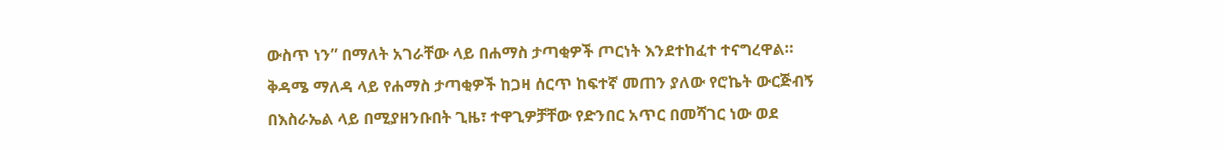ውስጥ ነን” በማለት አገራቸው ላይ በሐማስ ታጣቂዎች ጦርነት እንደተከፈተ ተናግረዋል።
ቅዳሜ ማለዳ ላይ የሐማስ ታጣቂዎች ከጋዛ ሰርጥ ከፍተኛ መጠን ያለው የሮኬት ውርጅብኝ በእስራኤል ላይ በሚያዘንቡበት ጊዜ፣ ተዋጊዎቻቸው የድንበር አጥር በመሻገር ነው ወደ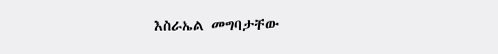እስራኤል መግባታቸው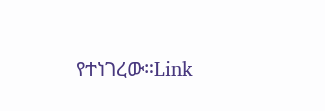የተነገረው።Link